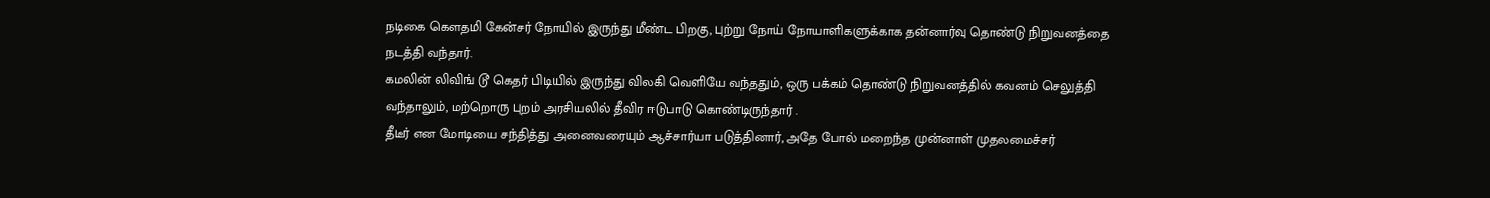நடிகை கௌதமி கேன்சர் நோயில் இருந்து மீண்ட பிறகு, புற்று நோய் நோயாளிகளுக்காக தன்னார்வு தொண்டு நிறுவனத்தை நடத்தி வந்தார்.
கமலின் லிவிங் டூ கெதர் பிடியில் இருந்து விலகி வெளியே வந்ததும், ஒரு பக்கம் தொண்டு நிறுவனத்தில் கவனம் செலுத்தி வந்தாலும், மற்றொரு புறம் அரசியலில் தீவிர ஈடுபாடு கொண்டிருந்தார் .
தீடீர் என மோடியை சந்தித்து அனைவரையும் ஆச்சார்யா படுத்தினார், அதே போல் மறைந்த முன்னாள் முதலமைச்சர்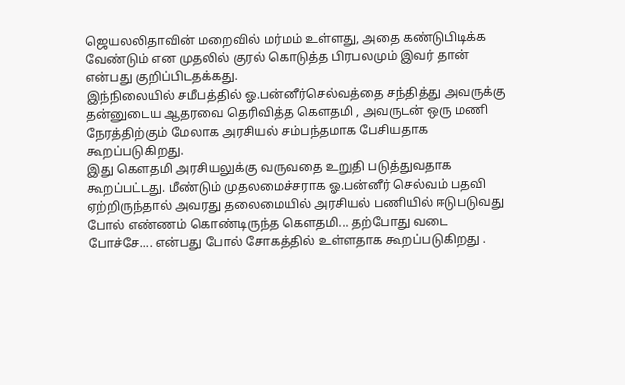ஜெயலலிதாவின் மறைவில் மர்மம் உள்ளது, அதை கண்டுபிடிக்க வேண்டும் என முதலில் குரல் கொடுத்த பிரபலமும் இவர் தான் என்பது குறிப்பிடதக்கது.
இந்நிலையில் சமீபத்தில் ஓ.பன்னீர்செல்வத்தை சந்தித்து அவருக்கு தன்னுடைய ஆதரவை தெரிவித்த கௌதமி , அவருடன் ஒரு மணி நேரத்திற்கும் மேலாக அரசியல் சம்பந்தமாக பேசியதாக கூறப்படுகிறது.
இது கௌதமி அரசியலுக்கு வருவதை உறுதி படுத்துவதாக கூறப்பட்டது. மீண்டும் முதலமைச்சராக ஓ.பன்னீர் செல்வம் பதவி ஏற்றிருந்தால் அவரது தலைமையில் அரசியல் பணியில் ஈடுபடுவது போல் எண்ணம் கொண்டிருந்த கௌதமி... தற்போது வடை போச்சே.... என்பது போல் சோகத்தில் உள்ளதாக கூறப்படுகிறது .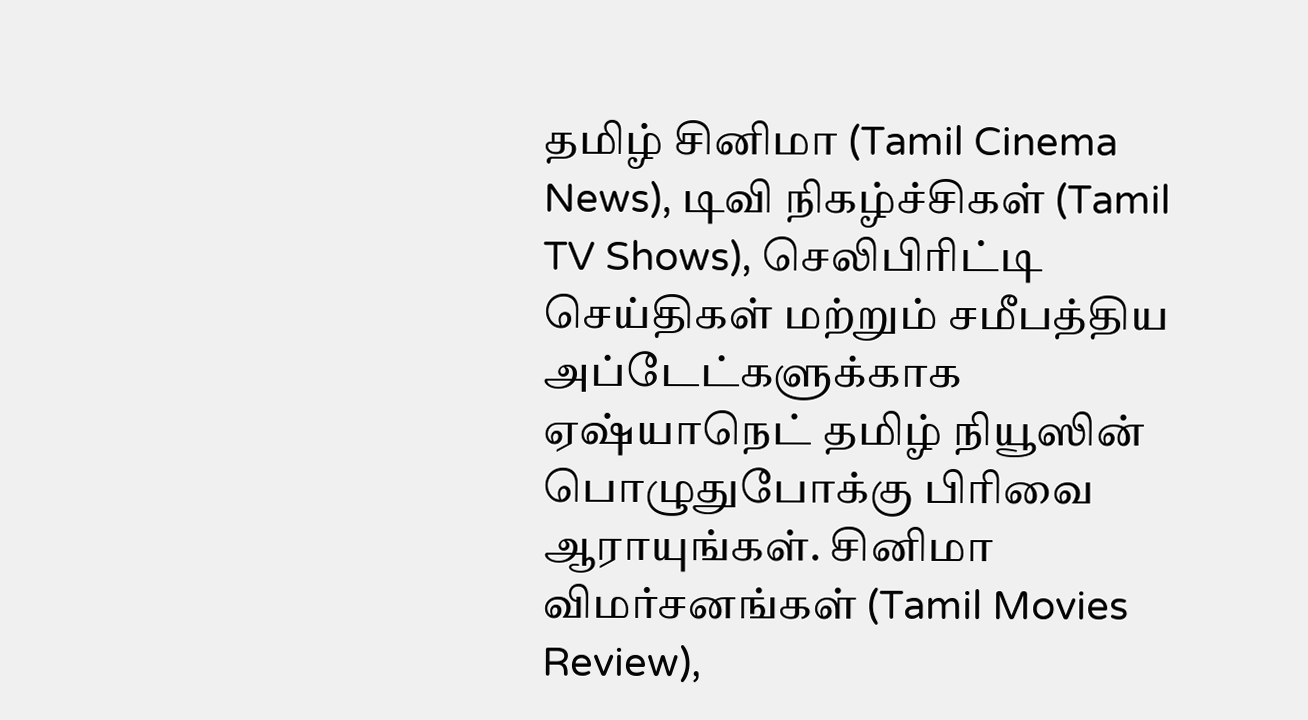தமிழ் சினிமா (Tamil Cinema News), டிவி நிகழ்ச்சிகள் (Tamil TV Shows), செலிபிரிட்டி செய்திகள் மற்றும் சமீபத்திய அப்டேட்களுக்காக ஏஷ்யாநெட் தமிழ் நியூஸின் பொழுதுபோக்கு பிரிவை ஆராயுங்கள். சினிமா விமர்சனங்கள் (Tamil Movies Review),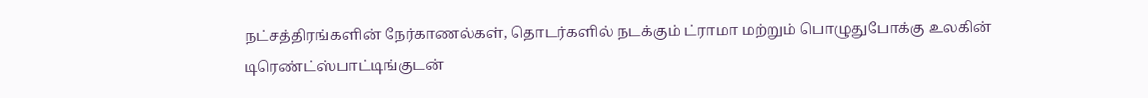நட்சத்திரங்களின் நேர்காணல்கள், தொடர்களில் நடக்கும் ட்ராமா மற்றும் பொழுதுபோக்கு உலகின் டிரெண்ட்ஸ்பாட்டிங்குடன்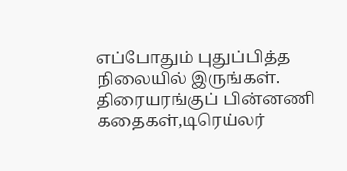எப்போதும் புதுப்பித்த நிலையில் இருங்கள். திரையரங்குப் பின்னணி கதைகள்,டிரெய்லர்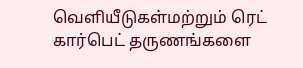வெளியீடுகள்மற்றும் ரெட் கார்பெட் தருணங்களை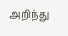அறிந்து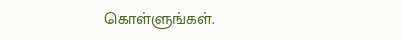கொள்ளுங்கள்.